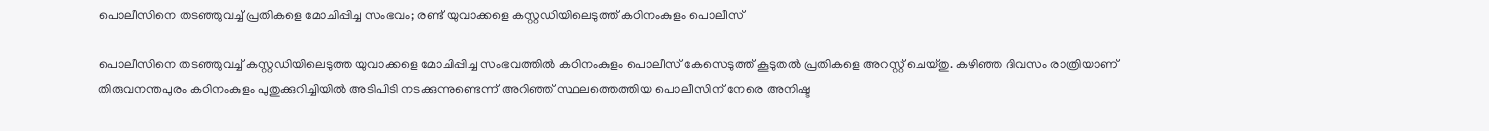പൊലീസിനെ തടഞ്ഞുവച്ച് പ്രതികളെ മോചിപ്പിച്ച സംഭവം; രണ്ട് യുവാക്കളെ കസ്റ്റഡിയിലെടുത്ത് കഠിനംകുളം പൊലീസ്

പൊലീസിനെ തടഞ്ഞുവച്ച് കസ്റ്റഡിയിലെടുത്ത യുവാക്കളെ മോചിപ്പിച്ച സംഭവത്തില്‍ കഠിനംകുളം പൊലീസ് കേസെടുത്ത് കൂടുതല്‍ പ്രതികളെ അറസ്റ്റ് ചെയ്തു. കഴിഞ്ഞ ദിവസം രാത്രിയാണ് തിരുവനന്തപുരം കഠിനംകുളം പുതുക്കുറിച്ചിയില്‍ അടിപിടി നടക്കുന്നുണ്ടെന്ന് അറിഞ്ഞ് സ്ഥലത്തെത്തിയ പൊലീസിന് നേരെ അനിഷ്ട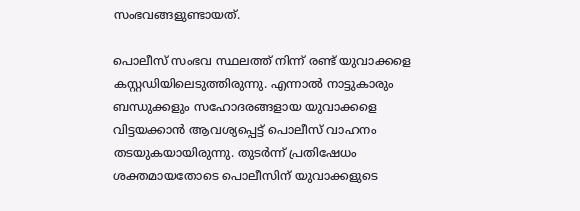സംഭവങ്ങളുണ്ടായത്.

പൊലീസ് സംഭവ സ്ഥലത്ത് നിന്ന് രണ്ട് യുവാക്കളെ കസ്റ്റഡിയിലെടുത്തിരുന്നു. എന്നാല്‍ നാട്ടുകാരും ബന്ധുക്കളും സഹോദരങ്ങളായ യുവാക്കളെ വിട്ടയക്കാന്‍ ആവശ്യപ്പെട്ട് പൊലീസ് വാഹനം തടയുകയായിരുന്നു. തുടര്‍ന്ന് പ്രതിഷേധം ശക്തമായതോടെ പൊലീസിന് യുവാക്കളുടെ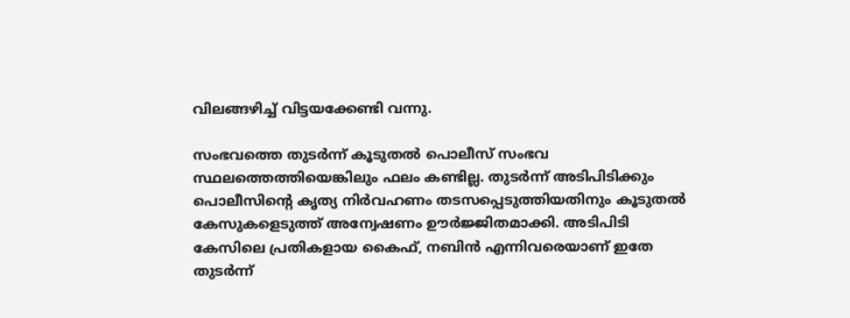വിലങ്ങഴിച്ച് വിട്ടയക്കേണ്ടി വന്നു.

സംഭവത്തെ തുടര്‍ന്ന് കൂടുതല്‍ പൊലീസ് സംഭവ സ്ഥലത്തെത്തിയെങ്കിലും ഫലം കണ്ടില്ല. തുടര്‍ന്ന് അടിപിടിക്കും പൊലീസിന്റെ കൃത്യ നിര്‍വഹണം തടസപ്പെടുത്തിയതിനും കൂടുതല്‍ കേസുകളെടുത്ത് അന്വേഷണം ഊര്‍ജ്ജിതമാക്കി. അടിപിടി കേസിലെ പ്രതികളായ കൈഫ്, നബിന്‍ എന്നിവരെയാണ് ഇതേ തുടര്‍ന്ന്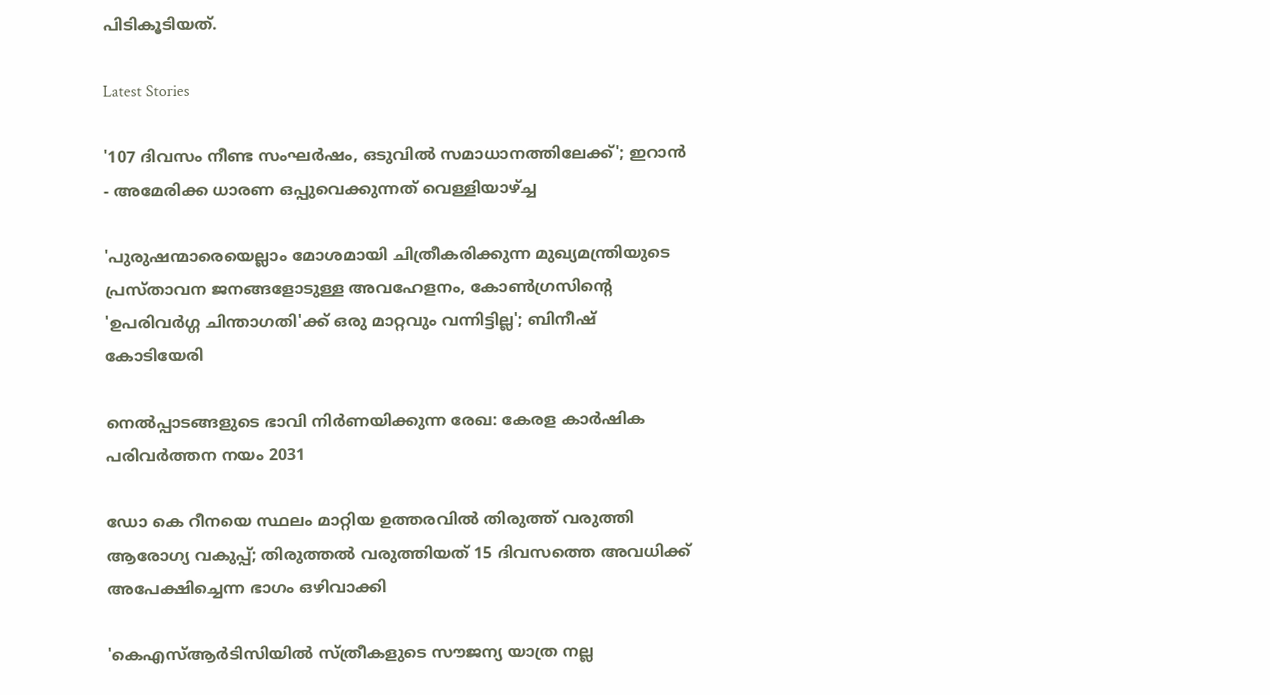പിടികൂടിയത്.

Latest Stories

'107 ദിവസം നീണ്ട സംഘർഷം, ഒടുവിൽ സമാധാനത്തിലേക്ക്'; ഇറാൻ - അമേരിക്ക ധാരണ ഒപ്പുവെക്കുന്നത് വെള്ളിയാഴ്ച്ച

'പുരുഷന്മാരെയെല്ലാം മോശമായി ചിത്രീകരിക്കുന്ന മുഖ്യമന്ത്രിയുടെ പ്രസ്താവന ജനങ്ങളോടുള്ള അവഹേളനം, കോൺഗ്രസിന്റെ 'ഉപരിവർഗ്ഗ ചിന്താഗതി'ക്ക് ഒരു മാറ്റവും വന്നിട്ടില്ല'; ബിനീഷ് കോടിയേരി

നെൽപ്പാടങ്ങളുടെ ഭാവി നിർണയിക്കുന്ന രേഖ: കേരള കാർഷിക പരിവർത്തന നയം 2031

ഡോ കെ റീനയെ സ്ഥലം മാറ്റിയ ഉത്തരവിൽ തിരുത്ത് വരുത്തി ആരോഗ്യ വകുപ്പ്; തിരുത്തൽ വരുത്തിയത് 15 ദിവസത്തെ അവധിക്ക് അപേക്ഷിച്ചെന്ന ഭാഗം ഒഴിവാക്കി

'കെഎസ്ആർടിസിയിൽ സ്ത്രീകളുടെ സൗജന്യ യാത്ര നല്ല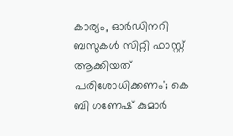കാര്യം, ഓർഡിനറി ബസുകൾ സിറ്റി ഫാസ്റ്റ് ആക്കിയത് പരിശോധിക്കണം'; കെ ബി ഗണേഷ് കുമാർ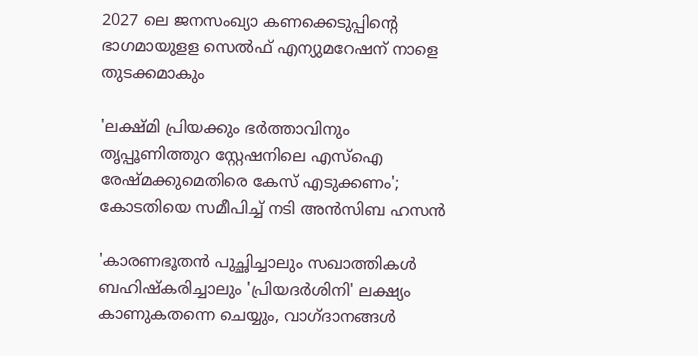2027 ലെ ജനസംഖ്യാ കണക്കെടുപ്പിന്റെ ഭാഗമായുളള സെൽഫ് എന്യുമറേഷന് നാളെ തുടക്കമാകും

'ലക്ഷ്‌മി പ്രിയക്കും ഭർത്താവിനും തൃപ്പൂണിത്തുറ സ്റ്റേഷനിലെ എസ്ഐ രേഷ്‌മക്കുമെതിരെ കേസ് എടുക്കണം'; കോടതിയെ സമീപിച്ച് നടി അൻസിബ ഹസൻ

'കാരണഭൂതൻ പുച്ഛിച്ചാലും സഖാത്തികൾ ബഹിഷ്കരിച്ചാലും 'പ്രിയദർശിനി' ലക്ഷ്യം കാണുകതന്നെ ചെയ്യും, വാഗ്ദാനങ്ങൾ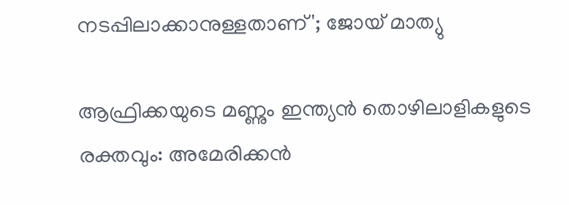നടപ്പിലാക്കാനുള്ളതാണ്'; ജോയ് മാത്യു

ആഫ്രിക്കയുടെ മണ്ണും ഇന്ത്യൻ തൊഴിലാളികളുടെ രക്തവും: അമേരിക്കൻ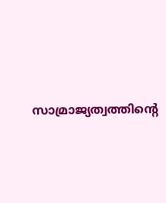സാമ്രാജ്യത്വത്തിന്റെ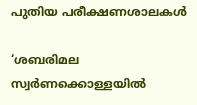പുതിയ പരീക്ഷണശാലകൾ

‘ശബരിമല സ്വർണക്കൊള്ളയിൽ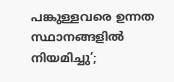പങ്കുള്ളവരെ ഉന്നത സ്ഥാനങ്ങളിൽ നിയമിച്ചു’;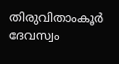തിരുവിതാംകൂർ ദേവസ്വം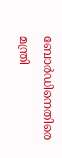ബോർഡിനെതിരെ മന്ത്രി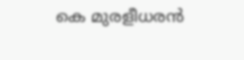കെ മുരളീധരൻ